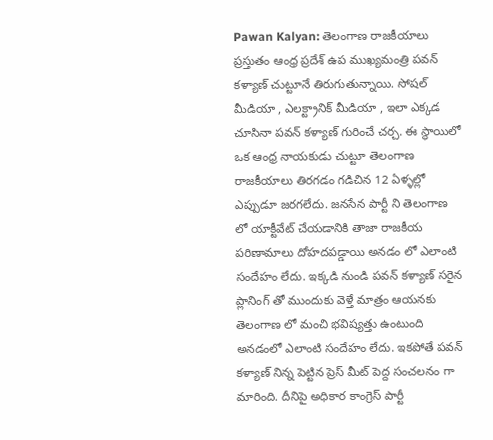Pawan Kalyan: తెలంగాణ రాజకీయాలు ప్రస్తుతం ఆంధ్ర ప్రదేశ్ ఉప ముఖ్యమంత్రి పవన్ కళ్యాణ్ చుట్టూనే తిరుగుతున్నాయి. సోషల్ మీడియా , ఎలక్ట్రానిక్ మీడియా , ఇలా ఎక్కడ చూసినా పవన్ కళ్యాణ్ గురించే చర్చ. ఈ స్థాయిలో ఒక ఆంధ్ర నాయకుడు చుట్టూ తెలంగాణ రాజకీయాలు తిరగడం గడిచిన 12 ఏళ్ళల్లో ఎప్పుడూ జరగలేదు. జనసేన పార్టీ ని తెలంగాణ లో యాక్టీవేట్ చేయడానికి తాజా రాజకీయ పరిణామాలు దోహదపడ్డాయి అనడం లో ఎలాంటి సందేహం లేదు. ఇక్కడి నుండి పవన్ కళ్యాణ్ సరైన ప్లానింగ్ తో ముందుకు వెళ్తే మాత్రం ఆయనకు తెలంగాణ లో మంచి భవిష్యత్తు ఉంటుంది అనడంలో ఎలాంటి సందేహం లేదు. ఇకపోతే పవన్ కళ్యాణ్ నిన్న పెట్టిన ప్రెస్ మీట్ పెద్ద సంచలనం గా మారింది. దీనిపై అధికార కాంగ్రెస్ పార్టీ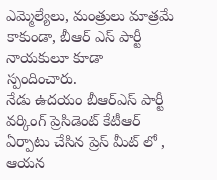ఎమ్మెల్యేలు, మంత్రులు మాత్రమే కాకుండా, బీఆర్ ఎస్ పార్టీ నాయకులూ కూడా స్పందించారు.
నేడు ఉదయం బీఆర్ఎస్ పార్టీ వర్కింగ్ ప్రెసిడెంట్ కేటీఆర్ ఏర్పాటు చేసిన ప్రెస్ మీట్ లో , ఆయన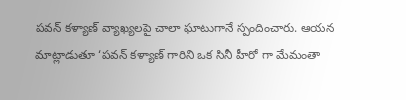పవన్ కళ్యాణ్ వ్యాఖ్యలపై చాలా ఘాటుగానే స్పందించారు. ఆయన మాట్లాడుతూ ‘పవన్ కళ్యాణ్ గారిని ఒక సినీ హీరో గా మేమంతా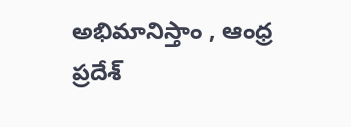అభిమానిస్తాం , ఆంధ్ర ప్రదేశ్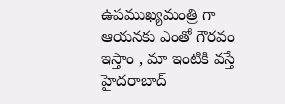ఉపముఖ్యమంత్రి గా ఆయనకు ఎంతో గౌరవం ఇస్తాం , మా ఇంటికి వస్తే హైదరాబాద్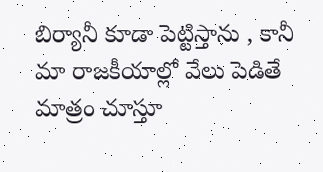బిర్యానీ కూడా పెట్టిస్తాను , కానీ మా రాజకీయాల్లో వేలు పెడితే మాత్రం చూస్తూ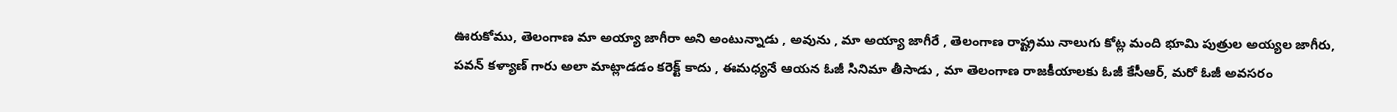ఊరుకోము, తెలంగాణ మా అయ్యా జాగీరా అని అంటున్నాడు , అవును , మా అయ్యా జాగీరే , తెలంగాణ రాష్ట్రము నాలుగు కోట్ల మంది భూమి పుత్రుల అయ్యల జాగీరు, పవన్ కళ్యాణ్ గారు అలా మాట్లాడడం కరెక్ట్ కాదు , ఈమధ్యనే ఆయన ఓజీ సినిమా తీసాడు , మా తెలంగాణ రాజకీయాలకు ఓజీ కేసీఆర్, మరో ఓజీ అవసరం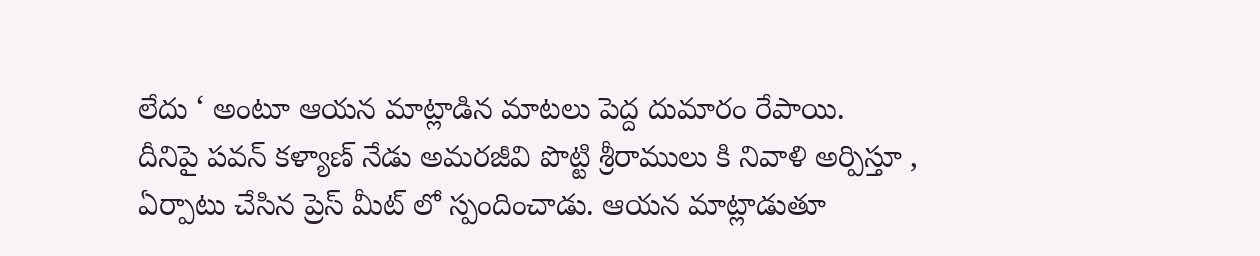లేదు ‘ అంటూ ఆయన మాట్లాడిన మాటలు పెద్ద దుమారం రేపాయి.
దీనిపై పవన్ కళ్యాణ్ నేడు అమరజీవి పొట్టి శ్రీరాములు కి నివాళి అర్పిస్తూ , ఏర్పాటు చేసిన ప్రెస్ మీట్ లో స్పందించాడు. ఆయన మాట్లాడుతూ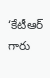‘కేటీఆర్ గారు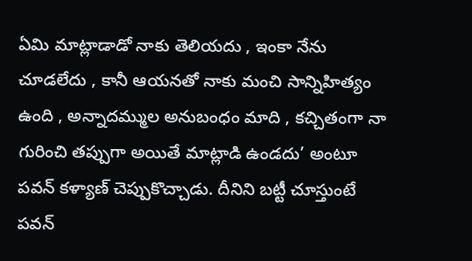ఏమి మాట్లాడాడో నాకు తెలియదు , ఇంకా నేను చూడలేదు , కానీ ఆయనతో నాకు మంచి సాన్నిహిత్యం ఉంది , అన్నాదమ్ముల అనుబంధం మాది , కచ్చితంగా నా గురించి తప్పుగా అయితే మాట్లాడి ఉండదు’ అంటూ పవన్ కళ్యాణ్ చెప్పుకొచ్చాడు. దీనిని బట్టీ చూస్తుంటే పవన్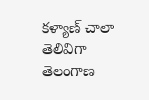కళ్యాణ్ చాలా తెలివిగా తెలంగాణ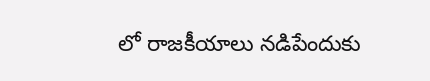లో రాజకీయాలు నడిపేందుకు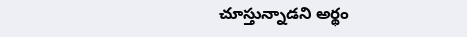చూస్తున్నాడని అర్థం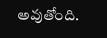అవుతోంది.